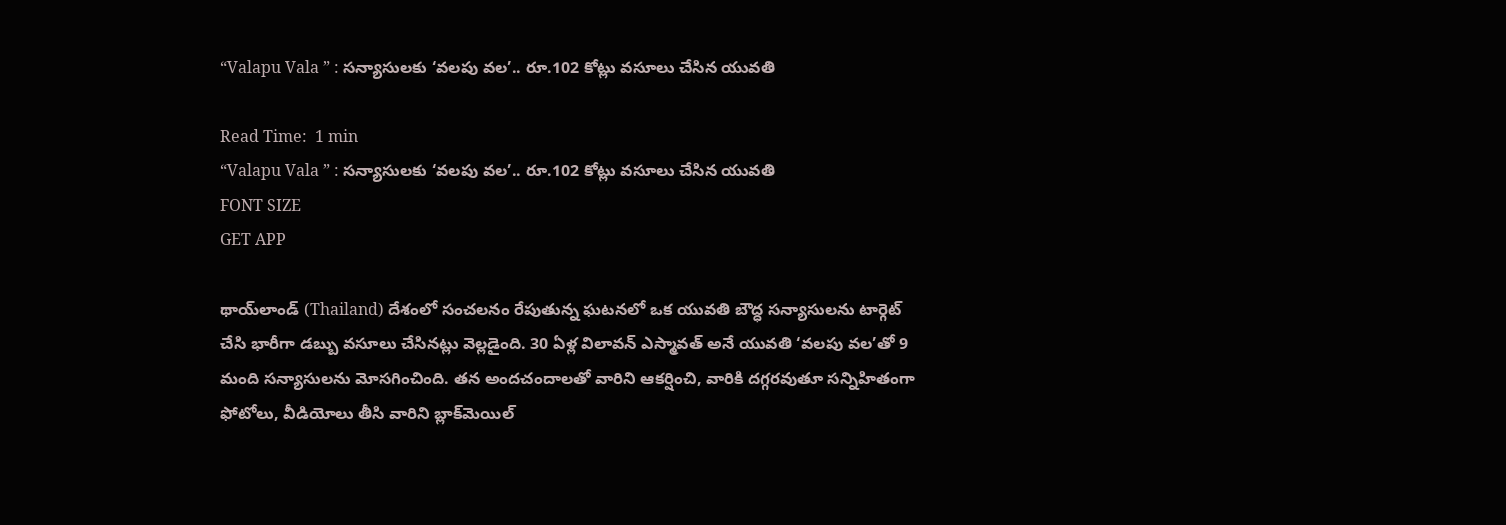“Valapu Vala ” : సన్యాసులకు ‘వలపు వల’.. రూ.102 కోట్లు వసూలు చేసిన యువతి

Read Time:  1 min
“Valapu Vala ” : సన్యాసులకు ‘వలపు వల’.. రూ.102 కోట్లు వసూలు చేసిన యువతి
FONT SIZE
GET APP

థాయ్‌లాండ్‌ (Thailand) దేశంలో సంచలనం రేపుతున్న ఘటనలో ఒక యువతి బౌద్ధ సన్యాసులను టార్గెట్‌ చేసి భారీగా డబ్బు వసూలు చేసినట్లు వెల్లడైంది. 30 ఏళ్ల విలావన్ ఎస్మావత్ అనే యువతి ‘వలపు వల’తో 9 మంది సన్యాసులను మోసగించింది. తన అందచందాలతో వారిని ఆకర్షించి, వారికి దగ్గరవుతూ సన్నిహితంగా ఫోటోలు, వీడియోలు తీసి వారిని బ్లాక్‌మెయిల్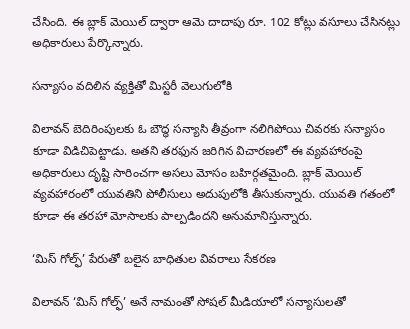చేసింది. ఈ బ్లాక్ మెయిల్ ద్వారా ఆమె దాదాపు రూ. 102 కోట్లు వసూలు చేసినట్లు అధికారులు పేర్కొన్నారు.

సన్యాసం వదిలిన వ్యక్తితో మిస్టరీ వెలుగులోకి

విలావన్ బెదిరింపులకు ఓ బౌద్ధ సన్యాసి తీవ్రంగా నలిగిపోయి చివరకు సన్యాసం కూడా విడిచిపెట్టాడు. అతని తరఫున జరిగిన విచారణలో ఈ వ్యవహారంపై అధికారులు దృష్టి సారించగా అసలు మోసం బహిర్గతమైంది. బ్లాక్ మెయిల్ వ్యవహారంలో యువతిని పోలీసులు అదుపులోకి తీసుకున్నారు. యువతి గతంలో కూడా ఈ తరహా మోసాలకు పాల్పడిందని అనుమానిస్తున్నారు.

‘మిస్ గోల్ఫ్’ పేరుతో బలైన బాధితుల వివరాలు సేకరణ

విలావన్ ‘మిస్ గోల్ఫ్’ అనే నామంతో సోషల్ మీడియాలో సన్యాసులతో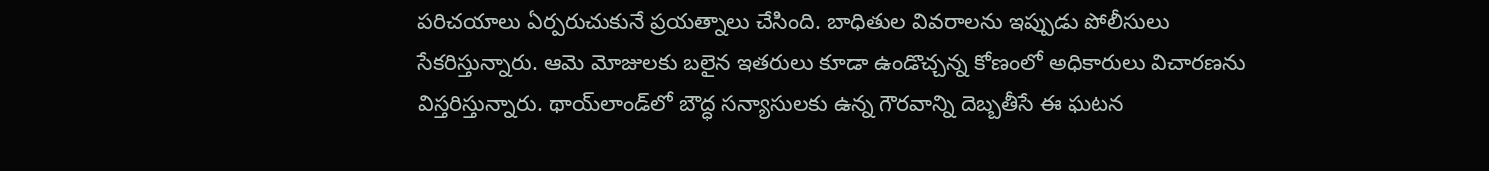పరిచయాలు ఏర్పరుచుకునే ప్రయత్నాలు చేసింది. బాధితుల వివరాలను ఇప్పుడు పోలీసులు సేకరిస్తున్నారు. ఆమె మోజులకు బలైన ఇతరులు కూడా ఉండొచ్చన్న కోణంలో అధికారులు విచారణను విస్తరిస్తున్నారు. థాయ్‌లాండ్‌లో బౌద్ధ సన్యాసులకు ఉన్న గౌరవాన్ని దెబ్బతీసే ఈ ఘటన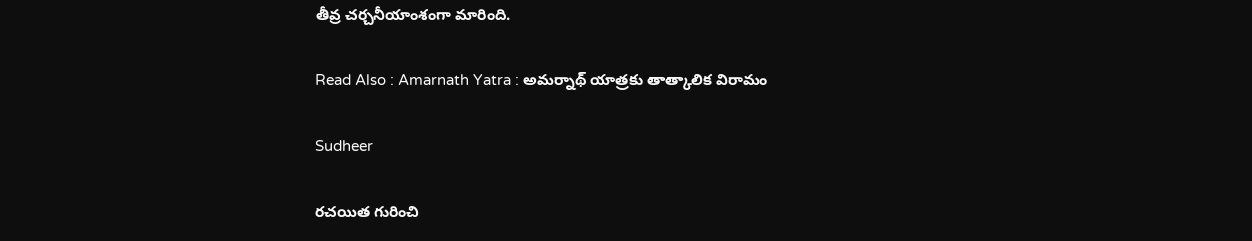తీవ్ర చర్చనీయాంశంగా మారింది.

Read Also : Amarnath Yatra : అమర్నాథ్ యాత్రకు తాత్కాలిక విరామం

Sudheer

రచయిత గురించి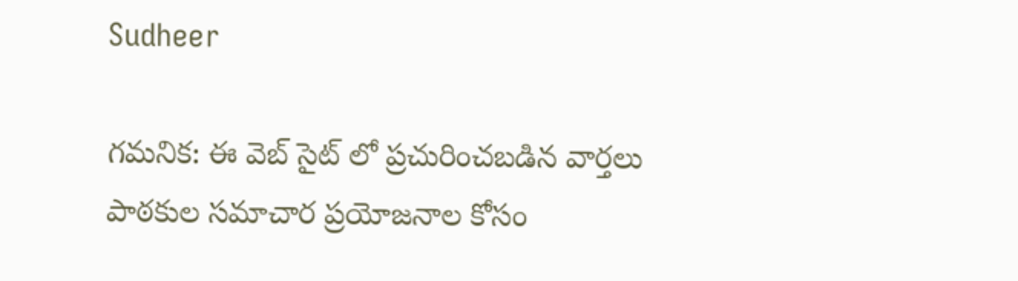Sudheer

గమనిక: ఈ వెబ్ సైట్ లో ప్రచురించబడిన వార్తలు పాఠకుల సమాచార ప్రయోజనాల కోసం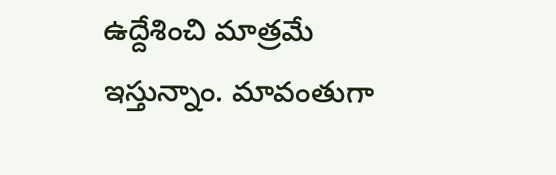ఉద్దేశించి మాత్రమే ఇస్తున్నాం. మావంతుగా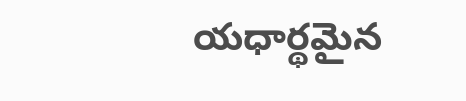యధార్థమైన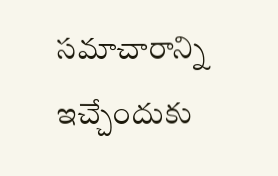సమాచారాన్ని ఇచ్చేందుకు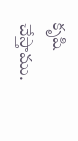కృషి చేస్తాము.